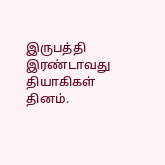இருபத்தி இரண்டாவது தியாகிகள் தினம்.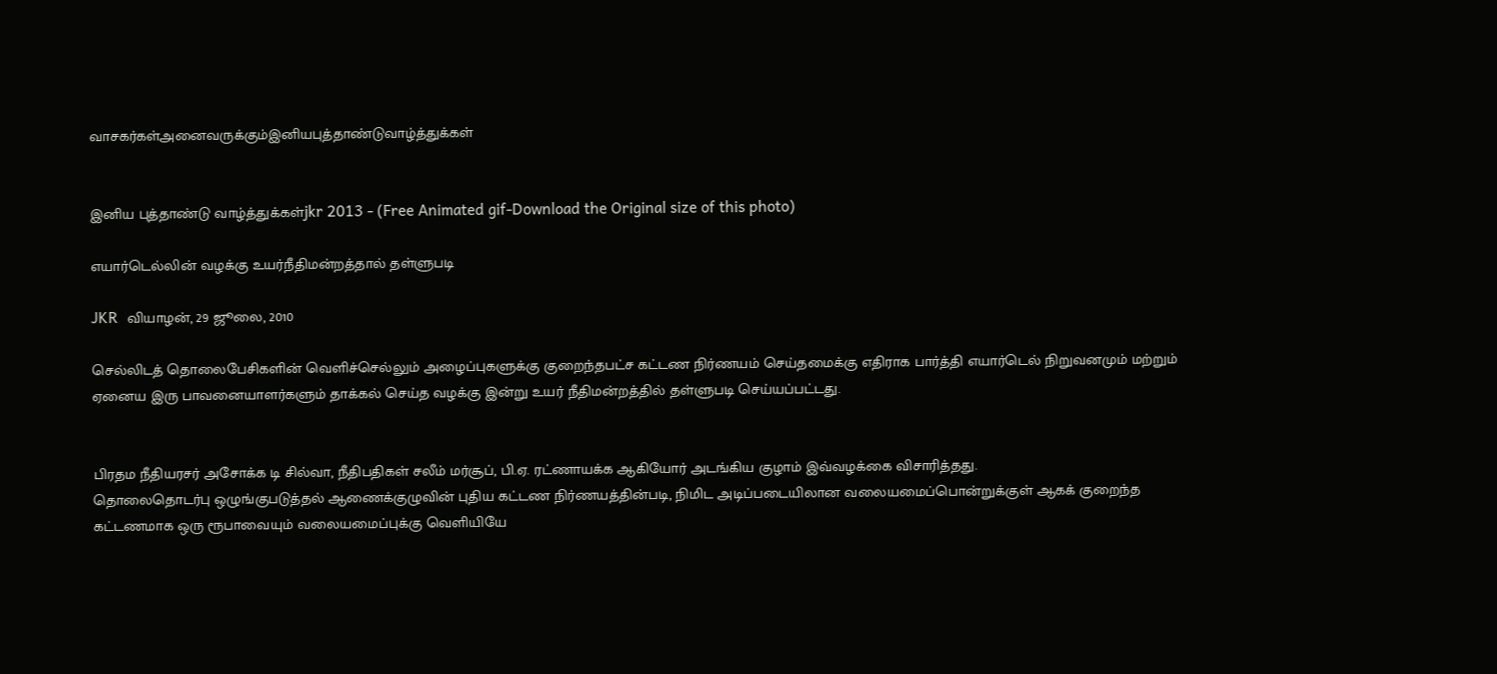வாசகர்கள்அனைவருக்கும்இனியபுத்தாண்டுவாழ்த்துக்கள்


இனிய புத்தாண்டு வாழ்த்துக்கள்jkr 2013 - (Free Animated gif-Download the Original size of this photo)

எயார்டெல்லின் வழக்கு உயர்நீதிமன்றத்தால் தள்ளுபடி

JKR  வியாழன், 29 ஜூலை, 2010

செல்லிடத் தொலைபேசிகளின் வெளிச்செல்லும் அழைப்புகளுக்கு குறைந்தபட்ச கட்டண நிர்ணயம் செய்தமைக்கு எதிராக பார்த்தி எயார்டெல் நிறுவனமும் மற்றும் ஏனைய இரு பாவனையாளர்களும் தாக்கல் செய்த வழக்கு இன்று உயர் நீதிமன்றத்தில் தள்ளுபடி செய்யப்பட்டது.


பிரதம நீதியரசர் அசோக்க டி சில்வா, நீதிபதிகள் சலீம் மர்சூப், பி.ஏ. ரட்ணாயக்க ஆகியோர் அடங்கிய குழாம் இவ்வழக்கை விசாரித்தது.
தொலைதொடர்பு ஒழுங்குபடுத்தல் ஆணைக்குழுவின் புதிய கட்டண நிர்ணயத்தின்படி, நிமிட அடிப்படையிலான வலையமைப்பொன்றுக்குள் ஆகக் குறைந்த கட்டணமாக ஒரு ரூபாவையும் வலையமைப்புக்கு வெளியியே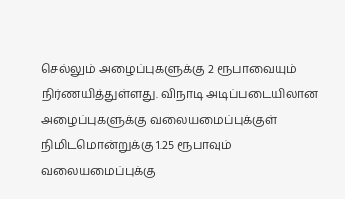செல்லும் அழைப்புகளுக்கு 2 ரூபாவையும் நிர்ணயித்துள்ளது. விநாடி அடிப்படையிலான அழைப்புகளுக்கு வலையமைப்புக்குள் நிமிடமொன்றுக்கு 1.25 ரூபாவும் வலையமைப்புக்கு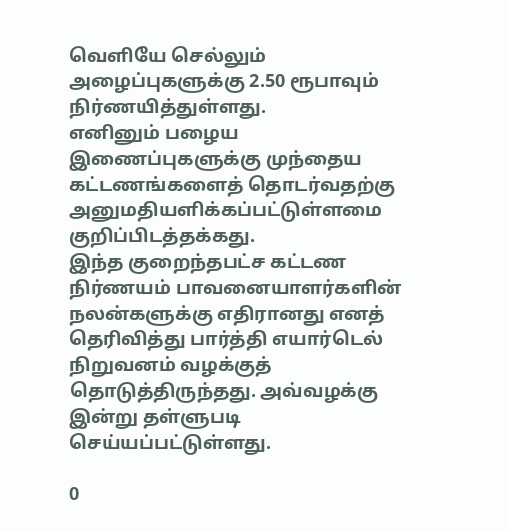வெளியே செல்லும் அழைப்புகளுக்கு 2.50 ரூபாவும் நிர்ணயித்துள்ளது.
எனினும் பழைய இணைப்புகளுக்கு முந்தைய கட்டணங்களைத் தொடர்வதற்கு அனுமதியளிக்கப்பட்டுள்ளமை குறிப்பிடத்தக்கது.
இந்த குறைந்தபட்ச கட்டண நிர்ணயம் பாவனையாளர்களின் நலன்களுக்கு எதிரானது எனத் தெரிவித்து பார்த்தி எயார்டெல் நிறுவனம் வழக்குத் தொடுத்திருந்தது. அவ்வழக்கு இன்று தள்ளுபடி செய்யப்பட்டுள்ளது.

0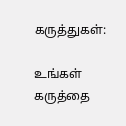கருத்துகள்:

உங்கள் கருத்தை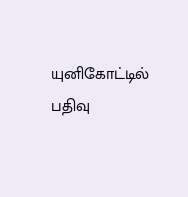யுனிகோட்டில் பதிவு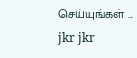செய்யுங்கள் ...
jkr jkr